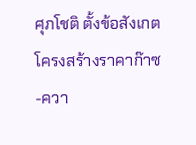ศุภโชติ ตั้งข้อสังเกตโครงสร้างราคาก๊าซ-ควา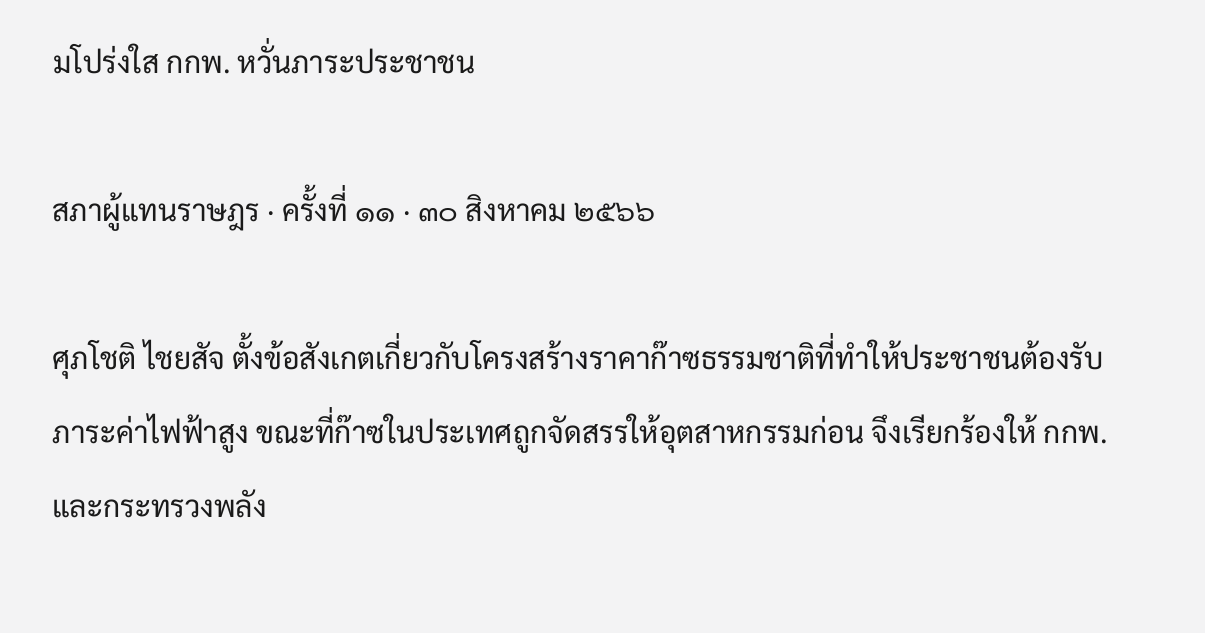มโปร่งใส กกพ. หวั่นภาระประชาชน

สภาผู้แทนราษฎร · ครั้งที่ ๑๑ · ๓๐ สิงหาคม ๒๕๖๖

ศุภโชติ ไชยสัจ ตั้งข้อสังเกตเกี่ยวกับโครงสร้างราคาก๊าซธรรมชาติที่ทำให้ประชาชนต้องรับภาระค่าไฟฟ้าสูง ขณะที่ก๊าซในประเทศถูกจัดสรรให้อุตสาหกรรมก่อน จึงเรียกร้องให้ กกพ. และกระทรวงพลัง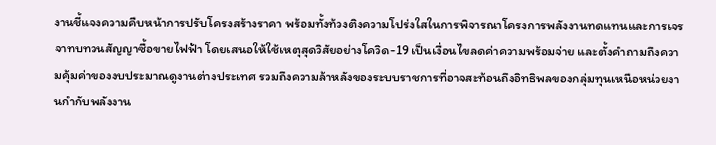งานชี้แจงความคืบหน้าการปรับโครงสร้างราคา พร้อมทั้งท้วงติงความโปร่งใสในการพิจารณาโครงการพลังงานทดแทนและการเจรจาทบทวนสัญญาซื้อขายไฟฟ้า โดยเสนอให้ใช้เหตุสุดวิสัยอย่างโควิด-19 เป็นเงื่อนไขลดค่าความพร้อมจ่าย และตั้งคำถามถึงความคุ้มค่าของงบประมาณดูงานต่างประเทศ รวมถึงความล้าหลังของระบบราชการที่อาจสะท้อนถึงอิทธิพลของกลุ่มทุนเหนือหน่วยงานกำกับพลังงาน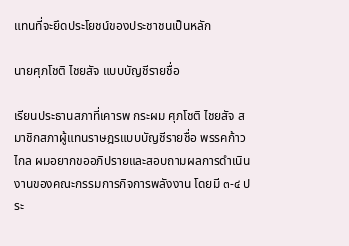แทนที่จะยึดประโยชน์ของประชาชนเป็นหลัก

นายศุภโชติ ไชยสัจ แบบบัญชีรายชื่อ

เรียนประธานสภาที่เคารพ กระผม ศุภโชติ ไชยสัจ สมาชิกสภาผู้แทนราษฎรแบบบัญชีรายชื่อ พรรคก้าวไกล ผมอยากขออภิปรายและสอบถามผลการดำเนินงานของคณะกรรมการกิจการพลังงาน โดยมี ๓-๔ ประ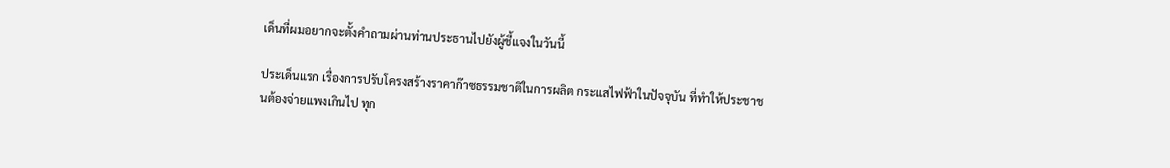เด็นที่ผมอยากจะตั้งคำถามผ่านท่านประธานไปยังผู้ชี้แจงในวันนี้

ประเด็นแรก เรื่องการปรับโครงสร้างราคาก๊าซธรรมชาติในการผลิต กระแสไฟฟ้าในปัจจุบัน ที่ทำให้ประชาชนต้องจ่ายแพงเกินไป ทุก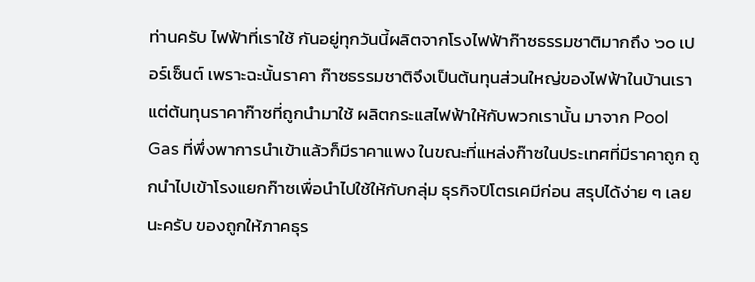ท่านครับ ไฟฟ้าที่เราใช้ กันอยู่ทุกวันนี้ผลิตจากโรงไฟฟ้าก๊าซธรรมชาติมากถึง ๖๐ เปอร์เซ็นต์ เพราะฉะนั้นราคา ก๊าซธรรมชาติจึงเป็นต้นทุนส่วนใหญ่ของไฟฟ้าในบ้านเรา แต่ต้นทุนราคาก๊าซที่ถูกนำมาใช้ ผลิตกระแสไฟฟ้าให้กับพวกเรานั้น มาจาก Pool Gas ที่พึ่งพาการนำเข้าแล้วก็มีราคาแพง ในขณะที่แหล่งก๊าซในประเทศที่มีราคาถูก ถูกนำไปเข้าโรงแยกก๊าซเพื่อนำไปใช้ให้กับกลุ่ม ธุรกิจปิโตรเคมีก่อน สรุปได้ง่าย ๆ เลยนะครับ ของถูกให้ภาคธุร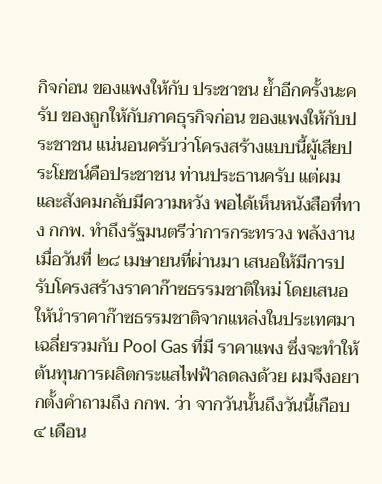กิจก่อน ของแพงให้กับ ประชาชน ย้ำอีกครั้งนะครับ ของถูกให้กับภาคธุรกิจก่อน ของแพงให้กับประชาชน แน่นอนครับว่าโครงสร้างแบบนี้ผู้เสียประโยชน์คือประชาชน ท่านประธานครับ แต่ผม และสังคมกลับมีความหวัง พอได้เห็นหนังสือที่ทาง กกพ. ทำถึงรัฐมนตรีว่าการกระทรวง พลังงาน เมื่อวันที่ ๒๘ เมษายนที่ผ่านมา เสนอให้มีการปรับโครงสร้างราคาก๊าซธรรมชาติใหม่ โดยเสนอให้นำราคาก๊าซธรรมชาติจากแหล่งในประเทศมาเฉลี่ยรวมกับ Pool Gas ที่มี ราคาแพง ซึ่งจะทำให้ต้นทุนการผลิตกระแสไฟฟ้าลดลงด้วย ผมจึงอยากตั้งคำถามถึง กกพ. ว่า จากวันนั้นถึงวันนี้เกือบ ๔ เดือน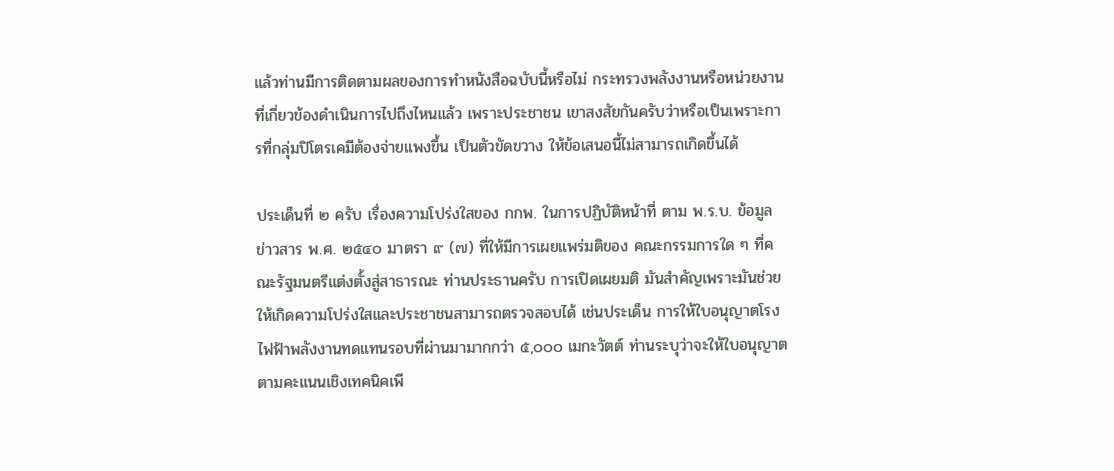แล้วท่านมีการติดตามผลของการทำหนังสือฉบับนี้หรือไม่ กระทรวงพลังงานหรือหน่วยงานที่เกี่ยวข้องดำเนินการไปถึงไหนแล้ว เพราะประชาชน เขาสงสัยกันครับว่าหรือเป็นเพราะการที่กลุ่มปิโตรเคมีต้องจ่ายแพงขึ้น เป็นตัวขัดขวาง ให้ข้อเสนอนี้ไม่สามารถเกิดขึ้นได้

ประเด็นที่ ๒ ครับ เรื่องความโปร่งใสของ กกพ. ในการปฏิบัติหน้าที่ ตาม พ.ร.บ. ข้อมูลข่าวสาร พ.ศ. ๒๕๔๐ มาตรา ๙ (๗) ที่ให้มีการเผยแพร่มติของ คณะกรรมการใด ๆ ที่คณะรัฐมนตรีแต่งตั้งสู่สาธารณะ ท่านประธานครับ การเปิดเผยมติ มันสำคัญเพราะมันช่วยให้เกิดความโปร่งใสและประชาชนสามารถตรวจสอบได้ เช่นประเด็น การให้ใบอนุญาตโรงไฟฟ้าพลังงานทดแทนรอบที่ผ่านมามากกว่า ๕,๐๐๐ เมกะวัตต์ ท่านระบุว่าจะให้ใบอนุญาตตามคะแนนเชิงเทคนิคเพี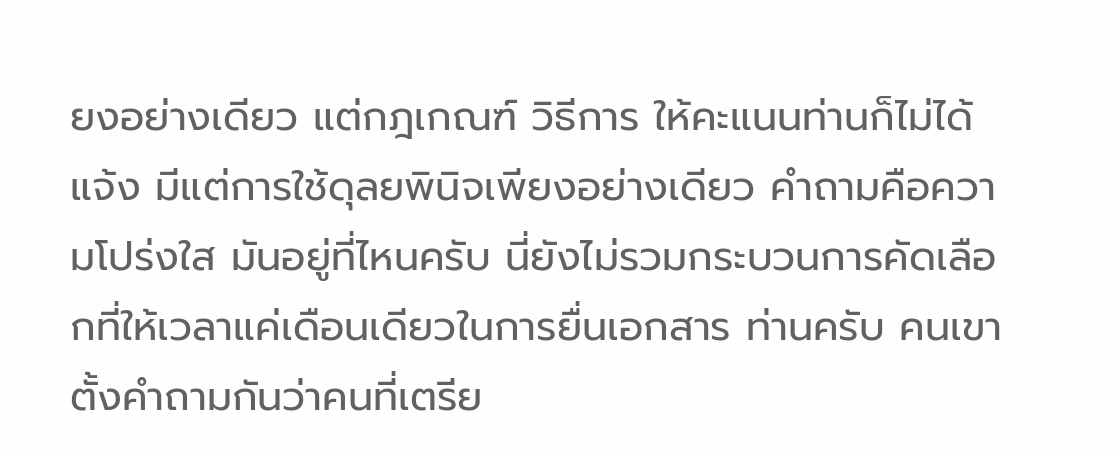ยงอย่างเดียว แต่กฎเกณฑ์ วิธีการ ให้คะแนนท่านก็ไม่ได้แจ้ง มีแต่การใช้ดุลยพินิจเพียงอย่างเดียว คำถามคือความโปร่งใส มันอยู่ที่ไหนครับ นี่ยังไม่รวมกระบวนการคัดเลือกที่ให้เวลาแค่เดือนเดียวในการยื่นเอกสาร ท่านครับ คนเขาตั้งคำถามกันว่าคนที่เตรีย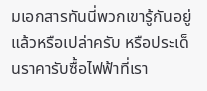มเอกสารทันนี่พวกเขารู้กันอยู่แล้วหรือเปล่าครับ หรือประเด็นราคารับซื้อไฟฟ้าที่เรา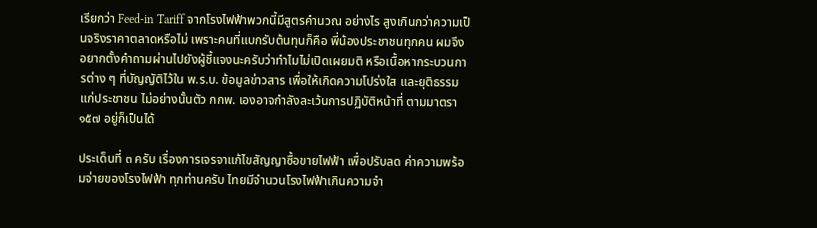เรียกว่า Feed-in Tariff จากโรงไฟฟ้าพวกนี้มีสูตรคำนวณ อย่างไร สูงเกินกว่าความเป็นจริงราคาตลาดหรือไม่ เพราะคนที่แบกรับต้นทุนก็คือ พี่น้องประชาชนทุกคน ผมจึงอยากตั้งคำถามผ่านไปยังผู้ชี้แจงนะครับว่าทำไมไม่เปิดเผยมติ หรือเนื้อหากระบวนการต่าง ๆ ที่บัญญัติไว้ใน พ.ร.บ. ข้อมูลข่าวสาร เพื่อให้เกิดความโปร่งใส และยุติธรรมแก่ประชาชน ไม่อย่างนั้นตัว กกพ. เองอาจกำลังละเว้นการปฏิบัติหน้าที่ ตามมาตรา ๑๕๗ อยู่ก็เป็นได้

ประเด็นที่ ๓ ครับ เรื่องการเจรจาแก้ไขสัญญาซื้อขายไฟฟ้า เพื่อปรับลด ค่าความพร้อมจ่ายของโรงไฟฟ้า ทุกท่านครับ ไทยมีจำนวนโรงไฟฟ้าเกินความจำ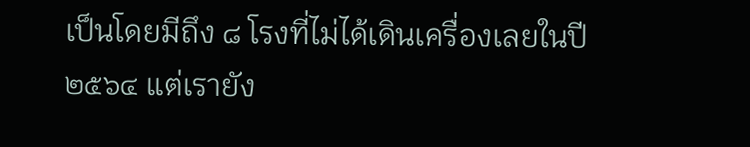เป็นโดยมีถึง ๘ โรงที่ไม่ได้เดินเครื่องเลยในปี ๒๕๖๔ แต่เรายัง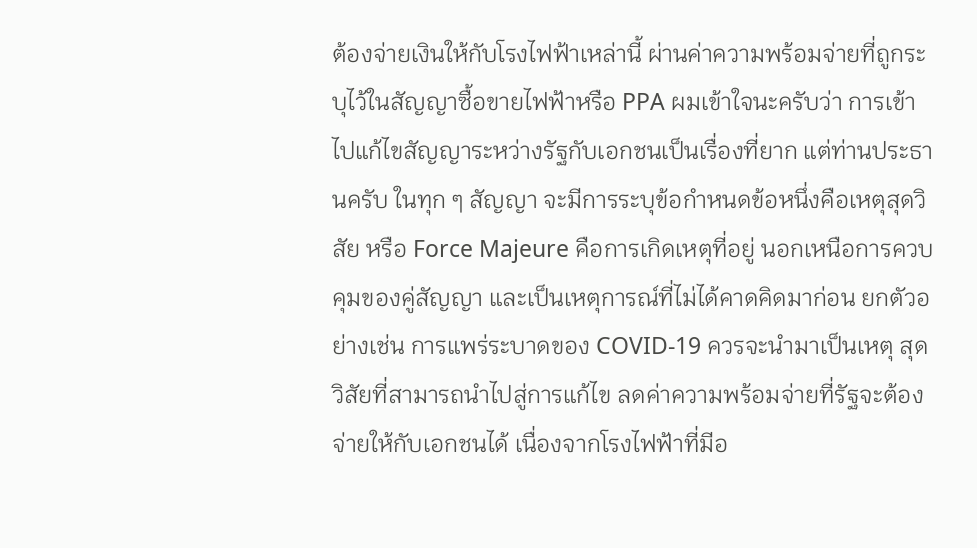ต้องจ่ายเงินให้กับโรงไฟฟ้าเหล่านี้ ผ่านค่าความพร้อมจ่ายที่ถูกระบุไว้ในสัญญาซื้อขายไฟฟ้าหรือ PPA ผมเข้าใจนะครับว่า การเข้าไปแก้ไขสัญญาระหว่างรัฐกับเอกชนเป็นเรื่องที่ยาก แต่ท่านประธานครับ ในทุก ๆ สัญญา จะมีการระบุข้อกำหนดข้อหนึ่งคือเหตุสุดวิสัย หรือ Force Majeure คือการเกิดเหตุที่อยู่ นอกเหนือการควบคุมของคู่สัญญา และเป็นเหตุการณ์ที่ไม่ได้คาดคิดมาก่อน ยกตัวอย่างเช่น การแพร่ระบาดของ COVID-19 ควรจะนำมาเป็นเหตุ สุดวิสัยที่สามารถนำไปสู่การแก้ไข ลดค่าความพร้อมจ่ายที่รัฐจะต้องจ่ายให้กับเอกชนได้ เนื่องจากโรงไฟฟ้าที่มีอ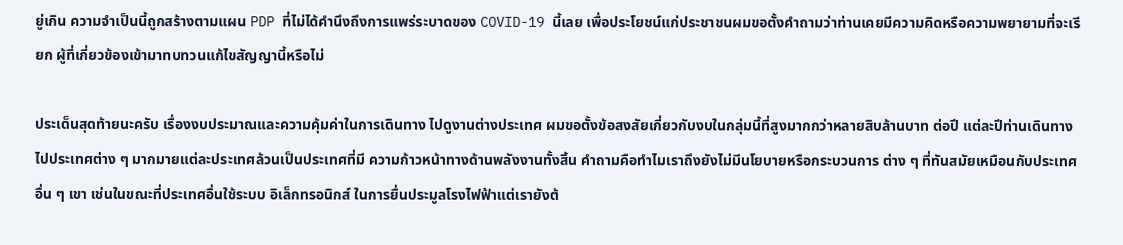ยู่เกิน ความจำเป็นนี้ถูกสร้างตามแผน PDP ที่ไม่ได้คำนึงถึงการแพร่ระบาดของ COVID-19 นี้เลย เพื่อประโยชน์แก่ประชาชนผมขอตั้งคำถามว่าท่านเคยมีความคิดหรือความพยายามที่จะเรียก ผู้ที่เกี่ยวข้องเข้ามาทบทวนแก้ไขสัญญานี้หรือไม่

ประเด็นสุดท้ายนะครับ เรื่องงบประมาณและความคุ้มค่าในการเดินทาง ไปดูงานต่างประเทศ ผมขอตั้งข้อสงสัยเกี่ยวกับงบในกลุ่มนี้ที่สูงมากกว่าหลายสิบล้านบาท ต่อปี แต่ละปีท่านเดินทางไปประเทศต่าง ๆ มากมายแต่ละประเทศล้วนเป็นประเทศที่มี ความก้าวหน้าทางด้านพลังงานทั้งสิ้น คำถามคือทำไมเราถึงยังไม่มีนโยบายหรือกระบวนการ ต่าง ๆ ที่ทันสมัยเหมือนกับประเทศอื่น ๆ เขา เช่นในขณะที่ประเทศอื่นใช้ระบบ อิเล็กทรอนิกส์ ในการยื่นประมูลโรงไฟฟ้าแต่เรายังต้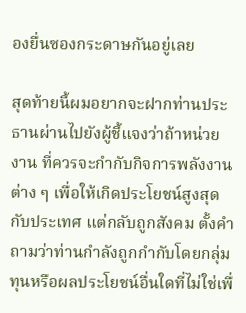องยื่นซองกระดาษกันอยู่เลย

สุดท้ายนี้ผมอยากจะฝากท่านประธานผ่านไปยังผู้ชี้แจงว่าถ้าหน่วยงาน ที่ควรจะกำกับกิจการพลังงานต่าง ๆ เพื่อให้เกิดประโยชน์สูงสุดกับประเทศ แต่กลับถูกสังคม ตั้งคำถามว่าท่านกำลังถูกกำกับโดยกลุ่มทุนหรือผลประโยชน์อื่นใดที่ไม่ใช่เพื่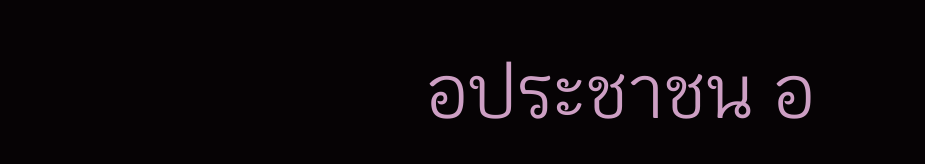อประชาชน อ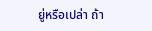ยู่หรือเปล่า ถ้า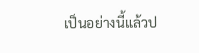เป็นอย่างนี้แล้วป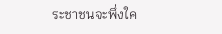ระชาชนจะพึ่งใค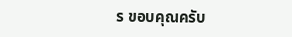ร ขอบคุณครับ